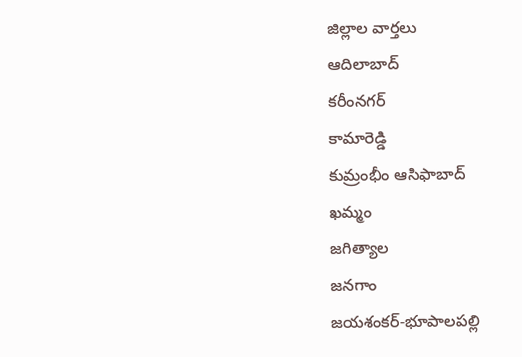జిల్లాల వార్తలు
ఆదిలాబాద్
కరీంనగర్
కామారెడ్డి
కుమ్రంభీం ఆసిఫాబాద్
ఖమ్మం
జగిత్యాల
జనగాం
జయశంకర్-భూపాలపల్లి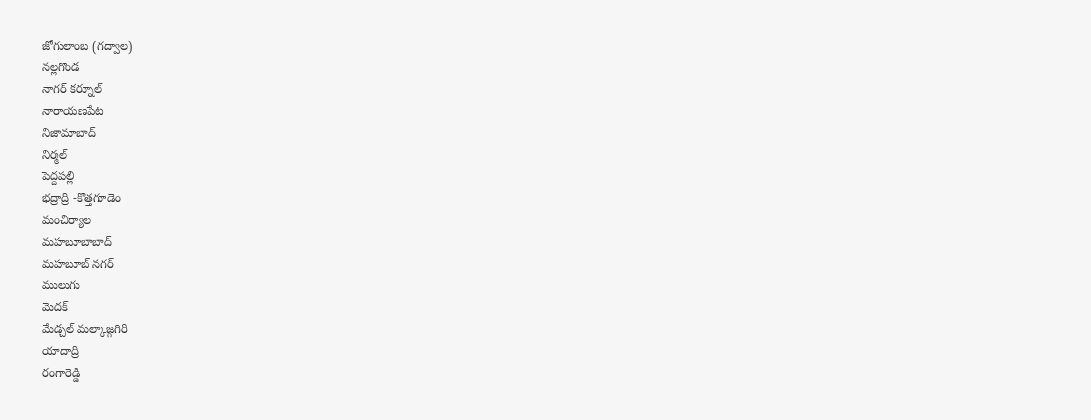జోగులాంబ (గద్వాల)
నల్లగొండ
నాగర్ కర్నూల్
నారాయణపేట
నిజామాబాద్
నిర్మల్
పెద్దపల్లి
భద్రాద్రి -కొత్తగూడెం
మంచిర్యాల
మహబూబాబాద్
మహబూబ్ నగర్
ములుగు
మెదక్
మేడ్చల్ మల్కాజ్గగిరి
యాదాద్రి
రంగారెడ్డి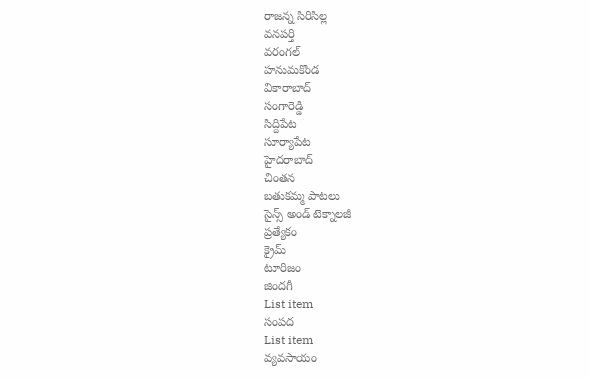రాజన్న సిరిసిల్ల
వనపర్తి
వరంగల్
హనుమకొండ
వికారాబాద్
సంగారెడ్డి
సిద్దిపేట
సూర్యాపేట
హైదరాబాద్
చింతన
బతుకమ్మ పాటలు
సైన్స్ అండ్ టెక్నాలజీ
ప్రత్యేకం
క్రైమ్
టూరిజం
జిందగీ
List item
సంపద
List item
వ్యవసాయం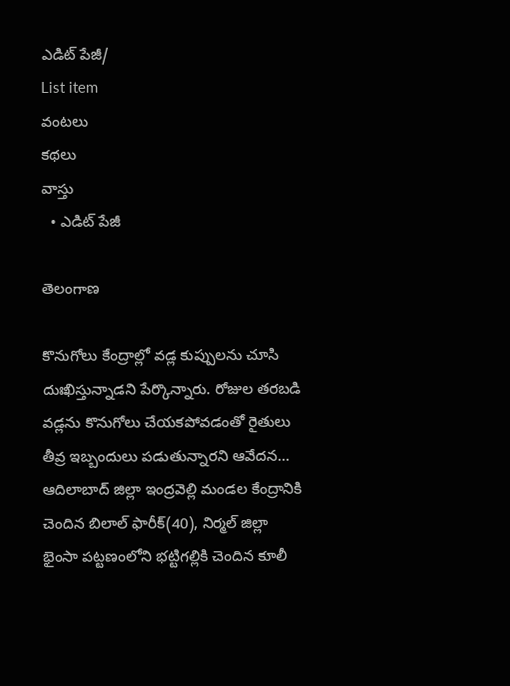ఎడిట్ పేజీ/
List item
వంటలు
కథలు
వాస్తు
  • ఎడిట్ పేజీ

తెలంగాణ

కొనుగోలు కేంద్రాల్లో వడ్ల కుప్పులను చూసి దుఃఖిస్తున్నాడని పేర్కొన్నారు. రోజుల తరబడి వడ్లను కొనుగోలు చేయకపోవడంతో రైతులు తీవ్ర ఇబ్బందులు పడుతున్నారని ఆవేదన...
ఆదిలాబాద్‌ జిల్లా ఇంద్రవెల్లి మండల కేంద్రానికి చెందిన బిలాల్‌ ఫారీక్‌(40), నిర్మల్‌ జిల్లా భైంసా పట్టణంలోని భట్టిగల్లికి చెందిన కూలీ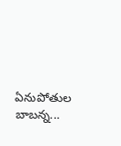ఏనుపోతుల బాబన్న...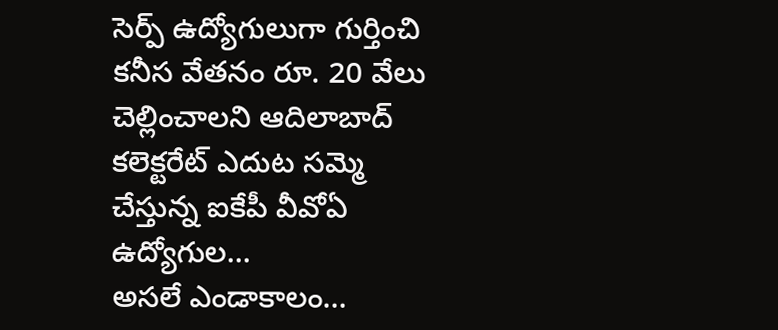సెర్ప్‌ ఉద్యోగులుగా గుర్తించి కనీస వేతనం రూ. 20 వేలు చెల్లించాలని ఆదిలాబాద్‌ కలెక్టరేట్‌ ఎదుట సమ్మె చేస్తున్న ఐకేపీ వీవోఏ ఉద్యోగుల...
అసలే ఎండాకాలం…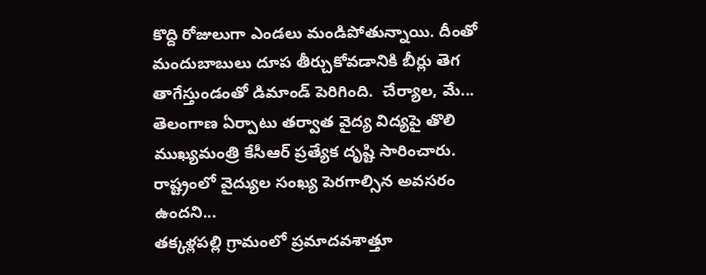కొద్ది రోజులుగా ఎండలు మండిపోతున్నాయి. దీంతో మందుబాబులు దూప తీర్చుకోవడానికి బీర్లు తెగ తాగేస్తుండంతో డిమాండ్‌ పెరిగింది.  చేర్యాల, మే...
తెలంగాణ ఏర్పాటు తర్వాత వైద్య విద్యపై తొలి ముఖ్యమంత్రి కేసీఆర్‌ ప్రత్యేక దృష్టి సారించారు. రాష్ట్రంలో వైద్యుల సంఖ్య పెరగాల్సిన అవసరం ఉందని...
తక్కళ్లపల్లి గ్రామంలో ప్రమాదవశాత్తూ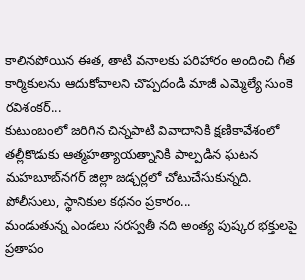కాలినపోయిన ఈత, తాటి వనాలకు పరిహారం అందించి గీత కార్మికులను ఆదుకోవాలని చొప్పదండి మాజీ ఎమ్మెల్యే సుంకె రవిశంకర్‌...
కుటుంబంలో జరిగిన చిన్నపాటి వివాదానికి క్షణికావేశంలో తల్లీకొడుకు ఆత్మహత్యాయత్నానికి పాల్పడిన ఘటన మహబూబ్‌నగర్‌ జిల్లా జడ్చర్లలో చోటుచేసుకున్నది. పోలీసులు, స్థానికుల కథనం ప్రకారం...
మండుతున్న ఎండలు సరస్వతీ నది అంత్య పుష్కర భక్తులపై ప్రతాపం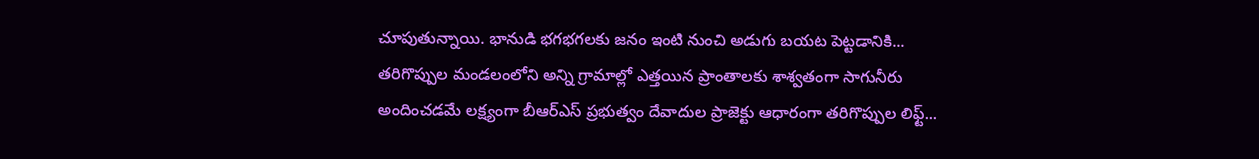చూపుతున్నాయి. భానుడి భగభగలకు జనం ఇంటి నుంచి అడుగు బయట పెట్టడానికి...
తరిగొప్పుల మండలంలోని అన్ని గ్రామాల్లో ఎత్తయిన ప్రాంతాలకు శాశ్వతంగా సాగునీరు అందించడమే లక్ష్యంగా బీఆర్‌ఎస్‌ ప్రభుత్వం దేవాదుల ప్రాజెక్టు ఆధారంగా తరిగొప్పుల లిఫ్ట్‌...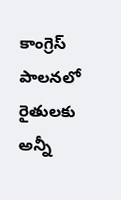కాంగ్రెస్‌ పాలనలో రైతులకు అన్నీ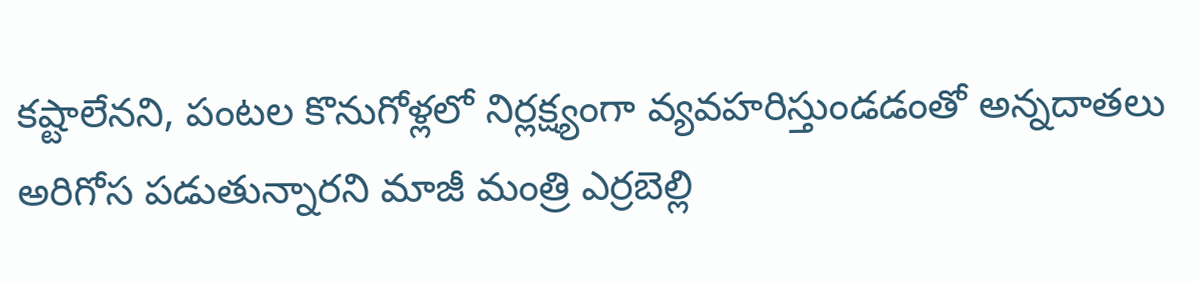కష్టాలేనని, పంటల కొనుగోళ్లలో నిర్లక్ష్యంగా వ్యవహరిస్తుండడంతో అన్నదాతలు అరిగోస పడుతున్నారని మాజీ మంత్రి ఎర్రబెల్లి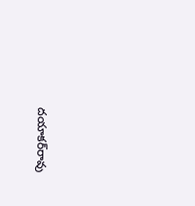దయాకర్‌రావు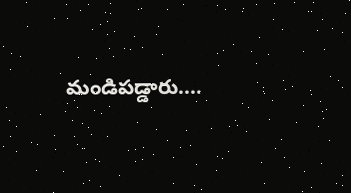మండిపడ్డారు....